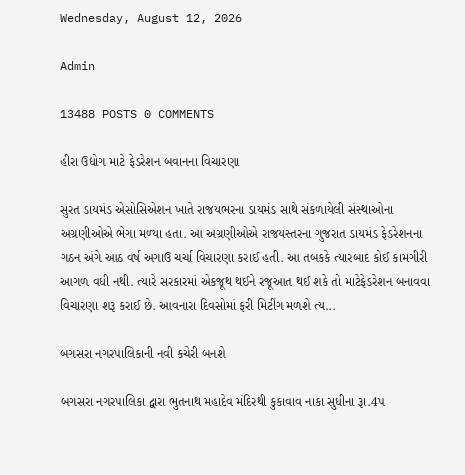Wednesday, August 12, 2026

Admin

13488 POSTS 0 COMMENTS

હીરા ઉદ્યોગ માટે ફેડરેશન બવાનના વિચારણા

સુરત ડાયમંડ એસોસિએશન ખાતે રાજયભરના ડાયમંડ સાથે સંકળાયેલી સંસ્‍થાઓના અગ્રણીઓએ ભેગા મળ્‍યા હતા. આ અગ્રણીઓએ રાજયસ્‍તરના ગુજરાત ડાયમંડ ફેડરેશનના ગઠન અંગે આઠ વર્ષ અગાઉ ચર્ચા વિચારણા કરાઈ હતી. આ તબકકે ત્‍યારબાદ કોઈ કામગીરી આગળ વધી નથી. ત્‍યારે સરકારમાં એકજૂથ થઈને રજૂઆત થઈ શકે તો માટેફેડરેશન બનાવવા વિચારણા શરૂ કરાઈ છે. આવનારા દિવસોમાં ફરી મિટીંગ મળશે ત્‍ય...

બગસરા નગરપાલિકાની નવી કચેરી બનશે

બગસરા નગરપાલિકા દ્વારા ભુતનાથ મહાદેવ મંદિરથી કુકાવાવ નાકા સુધીના રૂા.4પ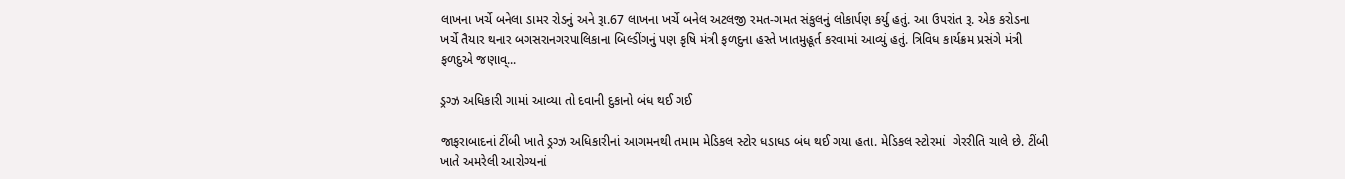લાખના ખર્ચે બનેલા ડામર રોડનું અને રૂા.67 લાખના ખર્ચે બનેલ અટલજી રમત-ગમત સંકુલનું લોકાર્પણ કર્યુ હતું. આ ઉપરાંત રૂ. એક કરોડના ખર્ચે તૈયાર થનાર બગસરાનગરપાલિકાના બિલ્‍ડીંગનું પણ કૃષિ મંત્રી ફળદુના હસ્‍તે ખાતમુહૂર્ત કરવામાં આવ્‍યું હતું. ત્રિવિધ કાર્યક્રમ પ્રસંગે મંત્રી ફળદુએ જણાવ્...

ડ્રગ્ઝ અધિકારી ગામાં આવ્યા તો દવાની દુકાનો બંધ થઈ ગઈ

જાફરાબાદનાં ટીંબી ખાતે ડ્રગ્‍ઝ અધિકારીનાં આગમનથી તમામ મેડિકલ સ્‍ટોર ધડાધડ બંધ થઈ ગયા હતા. મેડિકલ સ્‍ટોરમાં  ગેરરીતિ ચાલે છે. ટીંબી ખાતે અમરેલી આરોગ્‍યનાં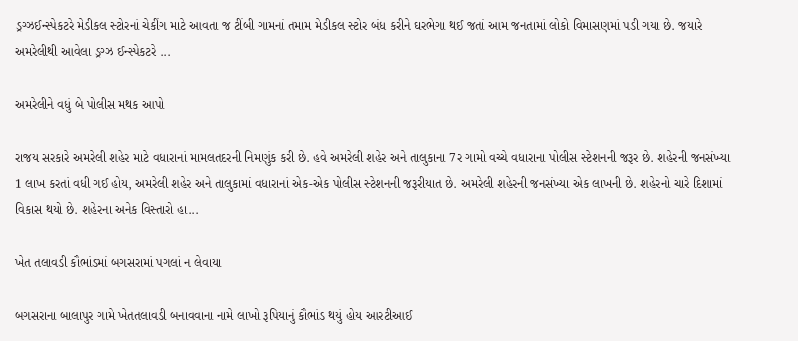ડ્રગ્‍ઝઈન્‍સ્‍પેકટરે મેડીકલ સ્‍ટોરનાં ચેકીંગ માટે આવતા જ ટીંબી ગામનાં તમામ મેડીકલ સ્‍ટોર બંધ કરીને ઘરભેગા થઈ જતાં આમ જનતામાં લોકો વિમાસણમાં પડી ગયા છે. જયારે અમરેલીથી આવેલા ડ્રગ્‍ઝ ઈન્‍સ્‍પેકટરે ...

અમરેલીને વધું બે પોલીસ મથક આપો

રાજય સરકારે અમરેલી શહેર માટે વધારાનાં મામલતદરની નિમણુંક કરી છે. હવે અમરેલી શહેર અને તાલુકાના 7ર ગામો વચ્‍ચે વધારાના પોલીસ સ્‍ટેશનની જરૂર છે. શહેરની જનસંખ્‍યા 1 લાખ કરતાં વધી ગઈ હોય, અમરેલી શહેર અને તાલુકામાં વધારાનાં એક-એક પોલીસ સ્‍ટેશનની જરૂરીયાત છે. અમરેલી શહેરની જનસંખ્‍યા એક લાખની છે. શહેરનો ચારે દિશામાં વિકાસ થયો છે. શહેરના અનેક વિસ્‍તારો હા...

ખેત તલાવડી કૌભાંડમાં બગસરામાં પગલાં ન લેવાયા

બગસરાના બાલાપુર ગામે ખેતતલાવડી બનાવવાના નામે લાખો રૂપિયાનું કૌભાંડ થયું હોય આરટીઆઈ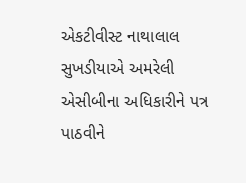એકટીવીસ્‍ટ નાથાલાલ સુખડીયાએ અમરેલી એસીબીના અધિકારીને પત્ર પાઠવીને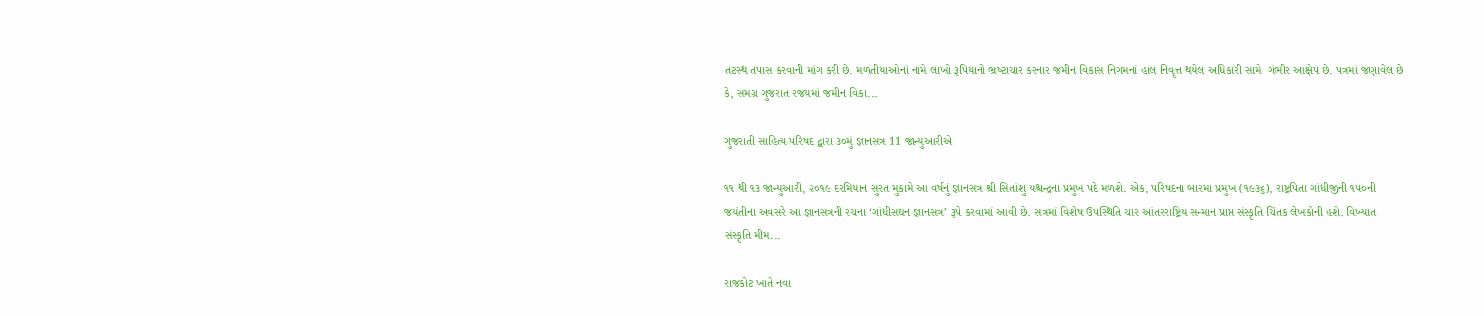તટસ્‍થ તપાસ કરવાની માંગ કરી છે. મળતીયાઓનાં નામે લાખો રૂપિયાનો ભ્રષ્‍ટાચાર કરનાર જમીન વિકાસ નિગમનાં હાલ નિવૃત્ત થયેલ અધિકારી સામે  ગંભીર આક્ષેપ છે. પત્રમાં જણાવેલ છે કે, સમગ્ર ગુજરાત રજયમાં જમીન વિકા...

ગુજરાતી સાહિત્ય પરિષદ દ્વારા ૩૦મું જ્ઞાનસત્ર 11 જાન્યુઆરીએ

૧૧ થી ૧૩ જાન્યુઆરી, ૨૦૧૯ દરમિયાન સુરત મુકામે આ વર્ષનું જ્ઞાનસત્ર શ્રી સિતાંશુ યશ્ચન્દ્રના પ્રમુખ પદે મળશે. એક, પરિષદના બારમા પ્રમુખ (૧૯૩૬), રાષ્ટ્રપિતા ગાંધીજીની ૧૫૦ની જયંતીના અવસરે આ જ્ઞાનસત્રની રચના ‘ગાંધીસઘન જ્ઞાનસત્ર’ રૂપે કરવામાં આવી છે. સત્રમાં વિશેષ ઉપસ્થિતિ ચાર આંતરરાષ્ટ્રિય સન્માન પ્રાપ્ત સંસ્કૃતિ ચિંતક લેખકોની હશે. વિખ્યાત સંસ્કૃતિ મીમ...

રાજકોટ ખાતે નવા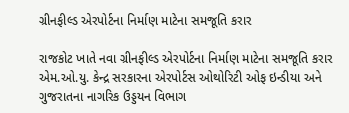ગ્રીનફીલ્ડ એરપોર્ટના નિર્માણ માટેના સમજૂતિ કરાર

રાજકોટ ખાતે નવા ગ્રીનફીલ્ડ એરપોર્ટના નિર્માણ માટેના સમજૂતિ કરાર એમ.ઓ.યુ. કેન્દ્ર સરકારના એરપોર્ટસ ઓથોરિટી ઓફ ઇન્ડીયા અને ગુજરાતના નાગરિક ઉડ્ડયન વિભાગ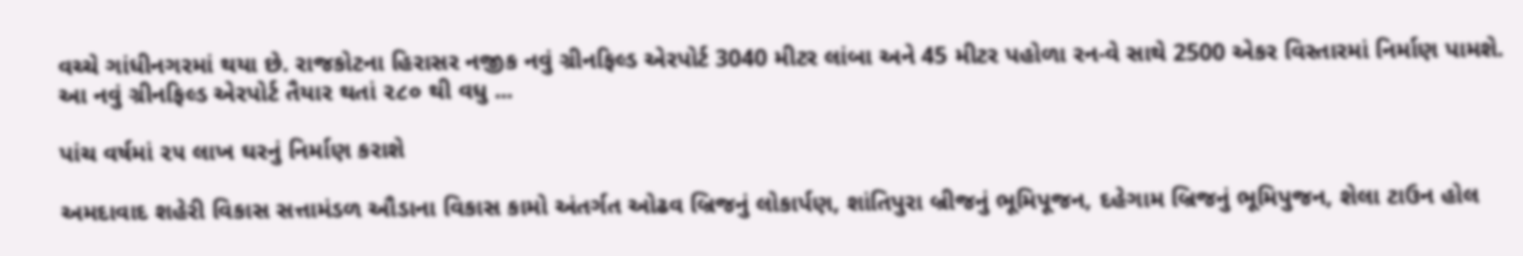વચ્ચે ગાંધીનગરમાં થયા છે. રાજકોટના હિરાસર નજીક નવું ગ્રીનફિલ્ડ એરપોર્ટ 3040 મીટર લાંબા અને 45 મીટર પહોળા રન-વે સાથે 2500 એકર વિસ્તારમાં નિર્માણ પામશે. આ નવું ગ્રીનફિલ્ડ એરપોર્ટ તૈયાર થતાં ૨૮૦ થી વધુ ...

પાંચ વર્ષમાં ૨૫ લાખ ઘરનું નિર્માણ કરાશે

અમદાવાદ શહેરી વિકાસ સત્તામંડળ ઔડાના વિકાસ કામો અંતર્ગત ઓઢવ બ્રિજનું લોકાર્પણ, શાંતિપુરા બ્રીજનું ભૂમિપૂજન, દહેગામ બ્રિજનું ભૂમિપુજન, શેલા ટાઉન હોલ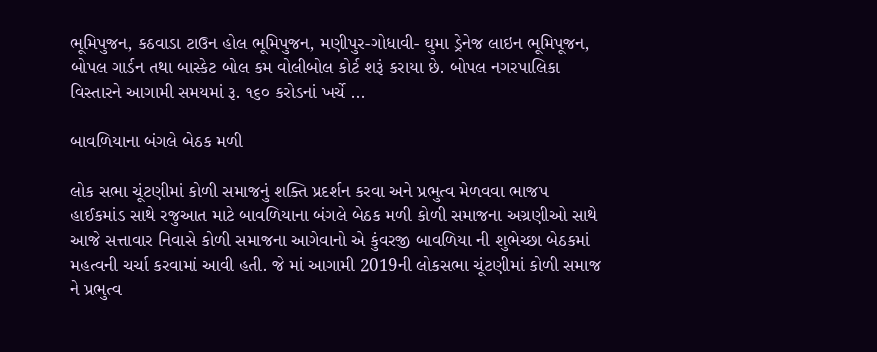ભૂમિપુજન, કઠવાડા ટાઉન હોલ ભૂમિપુજન, મણીપુર-ગોધાવી- ઘુમા ડ્રેનેજ લાઇન ભૂમિપૂજન, બોપલ ગાર્ડન તથા બાસ્કેટ બોલ કમ વોલીબોલ કોર્ટ શરૂં કરાયા છે. બોપલ નગરપાલિકા વિસ્તારને આગામી સમયમાં રૂ. ૧૬૦ કરોડનાં ખર્ચે ...

બાવળિયાના બંગલે બેઠક મળી

લોક સભા ચૂંટણીમાં કોળી સમાજનું શક્તિ પ્રદર્શન કરવા અને પ્રભુત્વ મેળવવા ભાજપ હાઈકમાંડ સાથે રજુઆત માટે બાવળિયાના બંગલે બેઠક મળી કોળી સમાજના અગ્રણીઓ સાથે આજે સત્તાવાર નિવાસે કોળી સમાજના આગેવાનો એ કુંવરજી બાવળિયા ની શુભેચ્છા બેઠકમાં મહત્વની ચર્ચા કરવામાં આવી હતી. જે માં આગામી 2019ની લોકસભા ચૂંટણીમાં કોળી સમાજ ને પ્રભુત્વ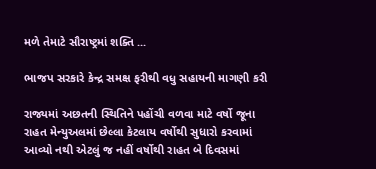મળે તેમાટે સૌરાષ્ટ્રમાં શક્તિ ...

ભાજપ સરકારે કેન્દ્ર સમક્ષ ફરીથી વધુ સહાયની માગણી કરી

રાજ્યમાં અછતની સ્થિતિને પહોંચી વળવા માટે વર્ષો જૂના રાહત મેન્યુઅલમાં છેલ્લા કેટલાય વર્ષોથી સુધારો કરવામાં આવ્યો નથી એટલું જ નહીં વર્ષોથી રાહત બે દિવસમાં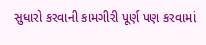સુધારો કરવાની કામગીરી પૂર્ણ પણ કરવામાં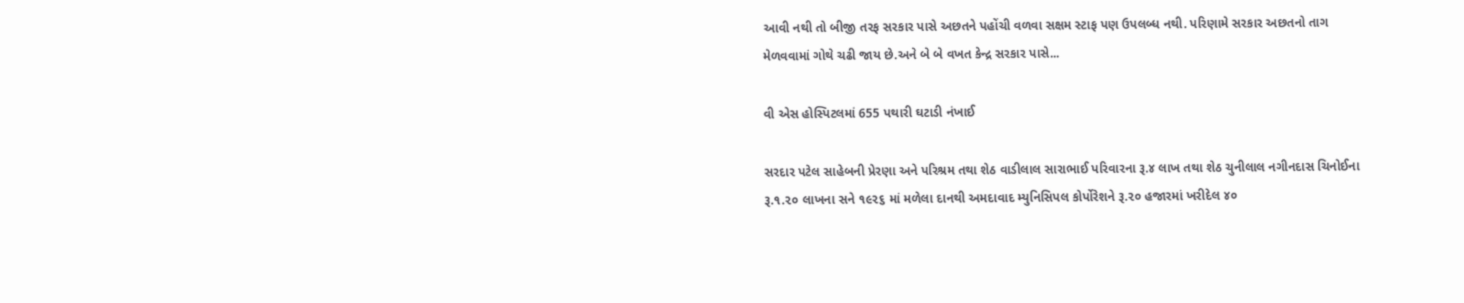આવી નથી તો બીજી તરફ સરકાર પાસે અછતને પહોંચી વળવા સક્ષમ સ્ટાફ પણ ઉપલબ્ધ નથી. પરિણામે સરકાર અછતનો તાગ મેળવવામાં ગોથે ચઢી જાય છે.અને બે બે વખત કેન્દ્ર સરકાર પાસે...

વી એસ હોસ્પિટલમાં 655 પથારી ઘટાડી નંખાઈ

સરદાર પટેલ સાહેબની પ્રેરણા અને પરિશ્રમ તથા શેઠ વાડીલાલ સારાભાઈ પરિવારના રૂ.૪ લાખ તથા શેઠ ચુનીલાલ નગીનદાસ ચિનોઈના રૂ.૧.૨૦ લાખના સને ૧૯૨૬ માં મળેલા દાનથી અમદાવાદ મ્યુનિસિપલ કોર્પોરેશને રૂ.૨૦ હજારમાં ખરીદેલ ૪૦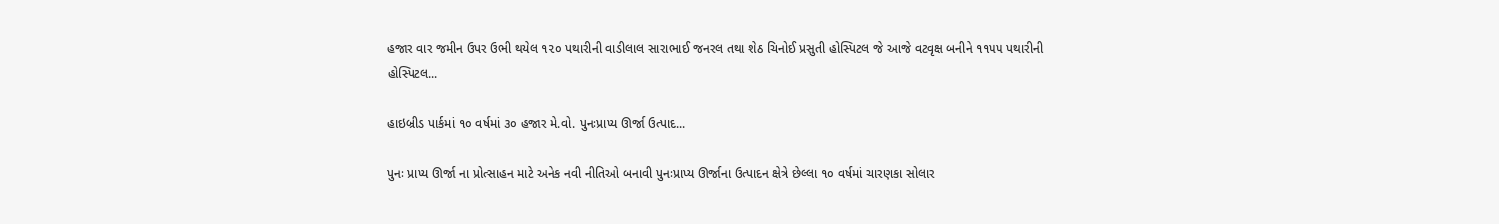હજાર વાર જમીન ઉપર ઉભી થયેલ ૧૨૦ પથારીની વાડીલાલ સારાભાઈ જનરલ તથા શેઠ ચિનોઈ પ્રસુતી હોસ્પિટલ જે આજે વટવૃક્ષ બનીને ૧૧૫૫ પથારીની હોસ્પિટલ...

હાઇબ્રીડ પાર્કમાં ૧૦ વર્ષમાં ૩૦ હજાર મે.વો. પુનઃપ્રાપ્‍ય ઊર્જા ઉત્‍પાદ...

પુનઃ પ્રાપ્ય ઊર્જા ના પ્રોત્સાહન માટે અનેક નવી નીતિઓ બનાવી પુનઃપ્રાપ્ય ઊર્જાના ઉત્પાદન ક્ષેત્રે છેલ્લા ૧૦ વર્ષમાં ચારણકા સોલાર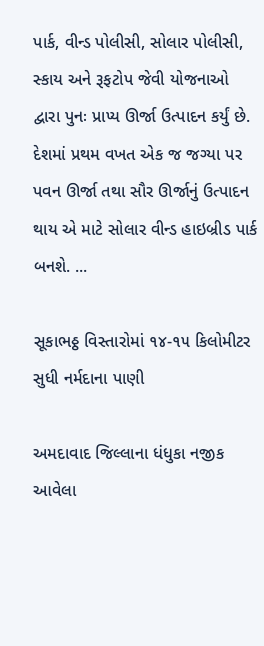પાર્ક, વીન્ડ પોલીસી, સોલાર પોલીસી, સ્‍કાય અને રૂફટોપ જેવી યોજનાઓ દ્વારા પુનઃ પ્રાપ્‍ય ઊર્જા ઉત્‍પાદન કર્યું છે. દેશમાં પ્રથમ વખત એક જ જગ્યા પર પવન ઊર્જા તથા સૌર ઊર્જાનું ઉત્પાદન થાય એ માટે સોલાર વીન્ડ હાઇબ્રીડ પાર્ક બનશે. ...

સૂકાભઠ્ઠ વિસ્તારોમાં ૧૪-૧૫ કિલોમીટર સુધી નર્મદાના પાણી

અમદાવાદ જિલ્લાના ધંધુકા નજીક આવેલા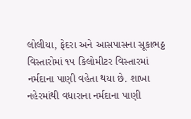લોલીયા, ફેદરા અને આસપાસના સૂકાભઠ્ઠ વિસ્તારોમાં ૧૫ કિલોમીટર વિસ્તારમાં નર્મદાના પાણી વહેતા થયા છે. શાખા નહેરમાંથી વધારાના નર્મદાના પાણી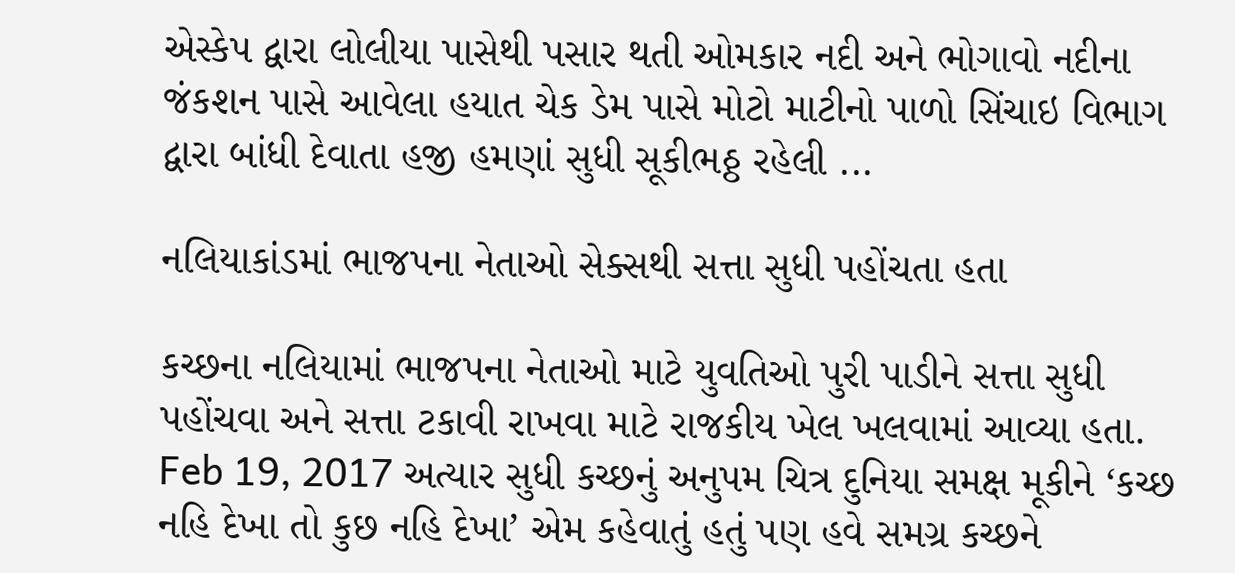એસ્કેપ દ્વારા લોલીયા પાસેથી પસાર થતી ઓમકાર નદી અને ભોગાવો નદીના જંકશન પાસે આવેલા હયાત ચેક ડેમ પાસે મોટો માટીનો પાળો સિંચાઇ વિભાગ દ્વારા બાંધી દેવાતા હજી હમણાં સુધી સૂકીભઠ્ઠ રહેલી ...

નલિયાકાંડમાં ભાજપના નેતાઓ સેક્સથી સત્તા સુધી પહોંચતા હતા

કચ્છના નલિયામાં ભાજપના નેતાઓ માટે યુવતિઓ પુરી પાડીને સત્તા સુધી પહોંચવા અને સત્તા ટકાવી રાખવા માટે રાજકીય ખેલ ખલવામાં આવ્યા હતા. Feb 19, 2017 અત્યાર સુધી કચ્છનું અનુપમ ચિત્ર દુનિયા સમક્ષ મૂકીને ‘કચ્છ નહિ દેખા તો કુછ નહિ દેખા’ એમ કહેવાતું હતું પણ હવે સમગ્ર કચ્છને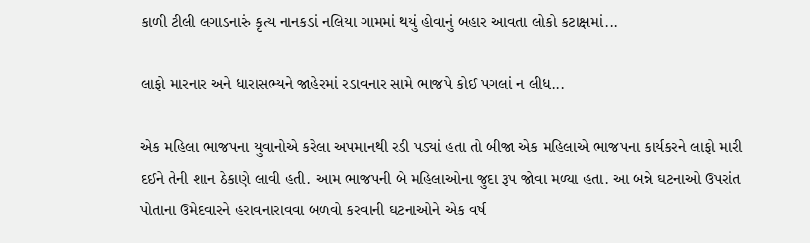કાળી ટીલી લગાડનારું કૃત્ય નાનકડાં નલિયા ગામમાં થયું હોવાનું બહાર આવતા લોકો કટાક્ષમાં...

લાફો મારનાર અને ધારાસભ્યને જાહેરમાં રડાવનાર સામે ભાજપે કોઈ પગલાં ન લીધ...

એક મહિલા ભાજપના યુવાનોએ કરેલા અપમાનથી રડી પડ્યાં હતા તો બીજા એક મહિલાએ ભાજપના કાર્યકરને લાફો મારી દઈને તેની શાન ઠેકાણે લાવી હતી. આમ ભાજપની બે મહિલાઓના જુદા રૂપ જોવા મળ્યા હતા. આ બન્ને ઘટનાઓ ઉપરાંત પોતાના ઉમેદવારને હરાવનારાવવા બળવો કરવાની ઘટનાઓને એક વર્ષ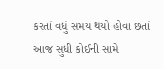કરતાં વધું સમય થયો હોવા છતાં આજ સુધી કોઈની સામે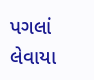પગલાં લેવાયા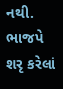નથી. ભાજપે શરૃ કરેલાં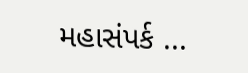મહાસંપર્ક ...